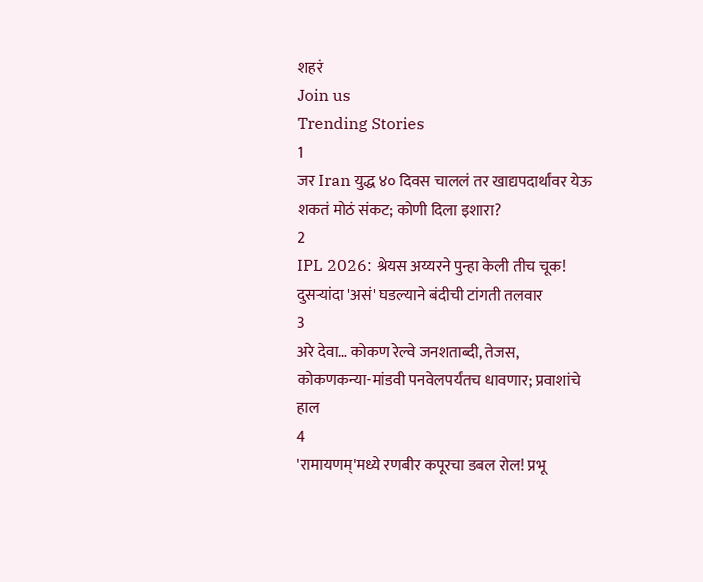शहरं
Join us
Trending Stories
1
जर Iran युद्ध ४० दिवस चाललं तर खाद्यपदार्थांवर येऊ शकतं मोठं संकट; कोणी दिला इशारा?
2
IPL 2026: श्रेयस अय्यरने पुन्हा केली तीच चूक! दुसऱ्यांदा 'असं' घडल्याने बंदीची टांगती तलवार
3
अरे देवा… कोकण रेल्वे जनशताब्दी, तेजस, कोकणकन्या-मांडवी पनवेलपर्यंतच धावणार; प्रवाशांचे हाल
4
'रामायणम्'मध्ये रणबीर कपूरचा डबल रोल! प्रभू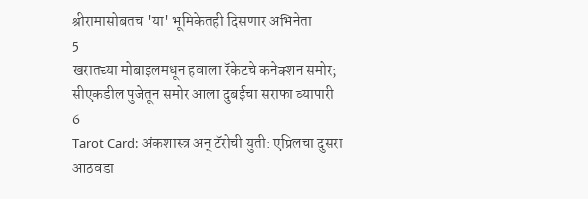श्रीरामासोबतच 'या' भूमिकेतही दिसणार अभिनेता
5
खरातच्या मोबाइलमधून हवाला रॅकेटचे कनेक्शन समोर; सीएकडील पुजेतून समोर आला दुबईचा सराफा व्यापारी
6
Tarot Card: अंकशास्त्र अन् टॅरोची युती: एप्रिलचा दुसरा आठवडा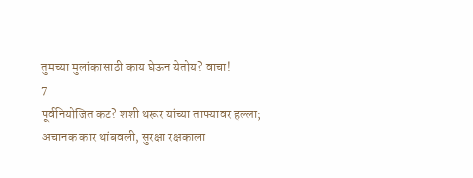तुमच्या मुलांकासाठी काय घेऊन येतोय? वाचा!
7
पूर्वनियोजित कट? शशी थरूर यांच्या ताफ्यावर हल्ला; अचानक कार थांबवली, सुरक्षा रक्षकाला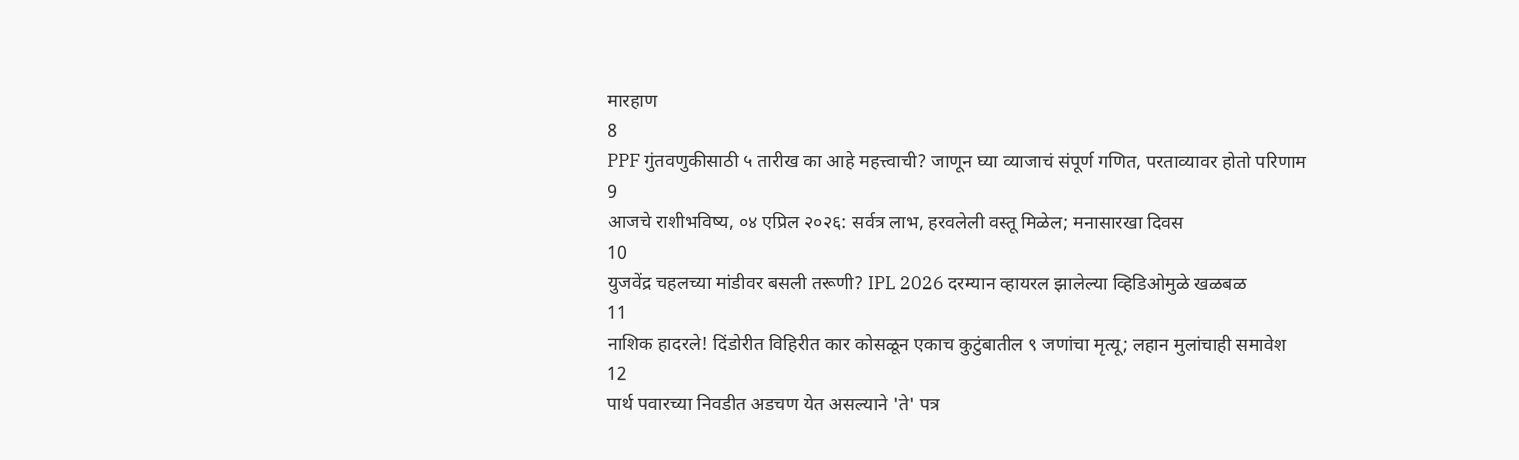मारहाण
8
PPF गुंतवणुकीसाठी ५ तारीख का आहे महत्त्वाची? जाणून घ्या व्याजाचं संपूर्ण गणित, परताव्यावर होतो परिणाम
9
आजचे राशीभविष्य, ०४ एप्रिल २०२६: सर्वत्र लाभ, हरवलेली वस्तू मिळेल; मनासारखा दिवस
10
युजवेंद्र चहलच्या मांडीवर बसली तरूणी? IPL 2026 दरम्यान व्हायरल झालेल्या व्हिडिओमुळे खळबळ
11
नाशिक हादरले! दिंडोरीत विहिरीत कार कोसळून एकाच कुटुंबातील ९ जणांचा मृत्यू; लहान मुलांचाही समावेश
12
पार्थ पवारच्या निवडीत अडचण येत असल्याने 'ते' पत्र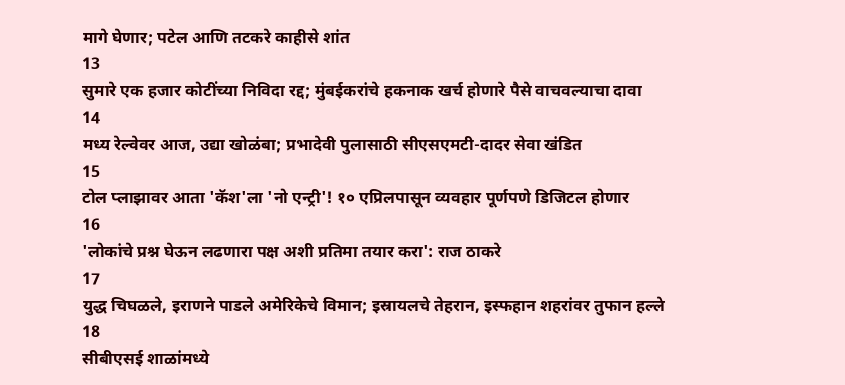मागे घेणार; पटेल आणि तटकरे काहीसे शांत
13
सुमारे एक हजार कोटींच्या निविदा रद्द; मुंबईकरांचे हकनाक खर्च होणारे पैसे वाचवल्याचा दावा
14
मध्य रेल्वेवर आज, उद्या खोळंबा; प्रभादेवी पुलासाठी सीएसएमटी-दादर सेवा खंडित
15
टोल प्लाझावर आता 'कॅश'ला 'नो एन्ट्री'! १० एप्रिलपासून व्यवहार पूर्णपणे डिजिटल होणार
16
'लोकांचे प्रश्न घेऊन लढणारा पक्ष अशी प्रतिमा तयार करा': राज ठाकरे
17
युद्ध चिघळले, इराणने पाडले अमेरिकेचे विमान; इस्रायलचे तेहरान, इस्फहान शहरांवर तुफान हल्ले
18
सीबीएसई शाळांमध्ये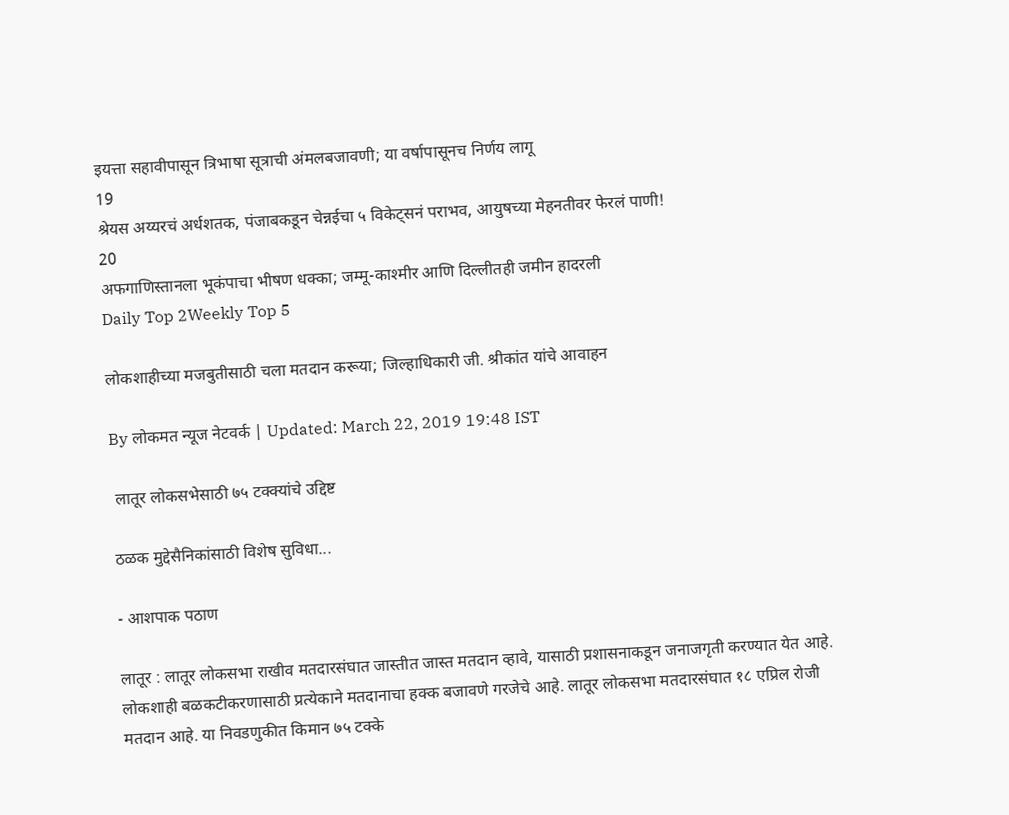इयत्ता सहावीपासून त्रिभाषा सूत्राची अंमलबजावणी; या वर्षापासूनच निर्णय लागू
19
श्रेयस अय्यरचं अर्धशतक, पंजाबकडून चेन्नईचा ५ विकेट्सनं पराभव, आयुषच्या मेहनतीवर फेरलं पाणी!
20
अफगाणिस्तानला भूकंपाचा भीषण धक्का; जम्मू-काश्मीर आणि दिल्लीतही जमीन हादरली
Daily Top 2Weekly Top 5

लोकशाहीच्या मजबुतीसाठी चला मतदान करूया; जिल्हाधिकारी जी. श्रीकांत यांचे आवाहन

By लोकमत न्यूज नेटवर्क | Updated: March 22, 2019 19:48 IST

 लातूर लोकसभेसाठी ७५ टक्क्यांचे उद्दिष्ट

ठळक मुद्देसैनिकांसाठी विशेष सुविधा...

- आशपाक पठाण

लातूर : लातूर लोकसभा राखीव मतदारसंघात जास्तीत जास्त मतदान व्हावे, यासाठी प्रशासनाकडून जनाजगृती करण्यात येत आहे. लोकशाही बळकटीकरणासाठी प्रत्येकाने मतदानाचा हक्क बजावणे गरजेचे आहे. लातूर लोकसभा मतदारसंघात १८ एप्रिल रोजी मतदान आहे. या निवडणुकीत किमान ७५ टक्के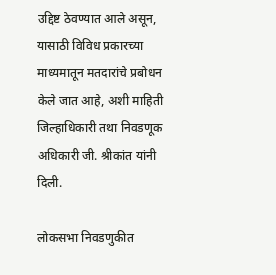उद्दिष्ट ठेवण्यात आले असून, यासाठी विविध प्रकारच्या माध्यमातून मतदारांचे प्रबोधन केले जात आहे, अशी माहिती जिल्हाधिकारी तथा निवडणूक अधिकारी जी. श्रीकांत यांनी दिली.

लोकसभा निवडणुकीत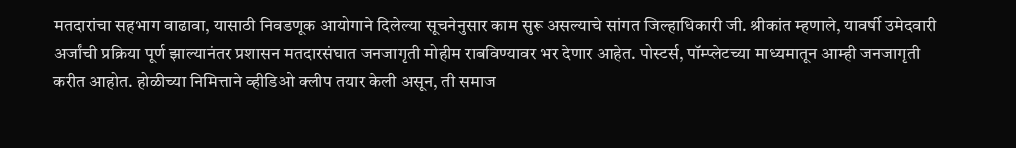मतदारांचा सहभाग वाढावा, यासाठी निवडणूक आयोगाने दिलेल्या सूचनेनुसार काम सुरू असल्याचे सांगत जिल्हाधिकारी जी. श्रीकांत म्हणाले, यावर्षी उमेदवारी अर्जांची प्रक्रिया पूर्ण झाल्यानंतर प्रशासन मतदारसंघात जनजागृती मोहीम राबविण्यावर भर देणार आहेत. पोस्टर्स, पॉम्प्लेटच्या माध्यमातून आम्ही जनजागृती करीत आहोत. होळीच्या निमित्ताने व्हीडिओ क्लीप तयार केली असून, ती समाज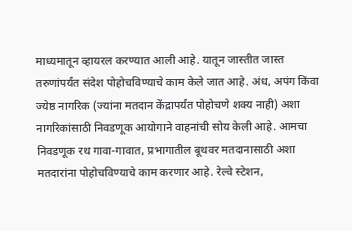माध्यमातून व्हायरल करण्यात आली आहे. यातून जास्तीत जास्त तरुणांपर्यंत संदेश पोहोचविण्याचे काम केले जात आहे. अंध, अपंग किंवा ज्येष्ठ नागरिक (ज्यांना मतदान केंद्रापर्यंत पोहोचणे शक्य नाही) अशा नागरिकांसाठी निवडणूक आयोगाने वाहनांची सोय केली आहे. आमचा निवडणूक रथ गावा-गावात, प्रभागातील बूथवर मतदानासाठी अशा मतदारांना पोहोचविण्याचे काम करणार आहे. रेल्वे स्टेशन,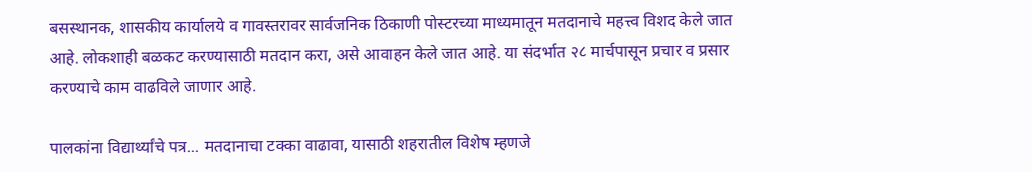बसस्थानक, शासकीय कार्यालये व गावस्तरावर सार्वजनिक ठिकाणी पोस्टरच्या माध्यमातून मतदानाचे महत्त्व विशद केले जात आहे. लोकशाही बळकट करण्यासाठी मतदान करा, असे आवाहन केले जात आहे. या संदर्भात २८ मार्चपासून प्रचार व प्रसार करण्याचे काम वाढविले जाणार आहे.

पालकांना विद्यार्थ्यांचे पत्र... मतदानाचा टक्का वाढावा, यासाठी शहरातील विशेष म्हणजे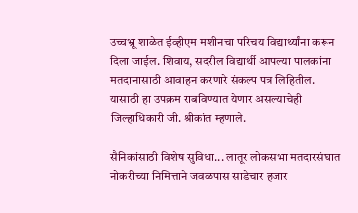उच्चभ्रू शाळेत ईव्हीएम मशीनचा परिचय विद्यार्थ्यांना करून दिला जाईल. शिवाय, सदरील विद्यार्थी आपल्या पालकांना मतदानासाठी आवाहन करणारे संकल्प पत्र लिहितील. यासाठी हा उपक्रम राबविण्यात येणार असल्याचेही जिल्हाधिकारी जी. श्रीकांत म्हणाले.

सैनिकांसाठी विशेष सुविधा... लातूर लोकसभा मतदारसंघात नोकरीच्या निमित्ताने जवळपास साडेचार हजार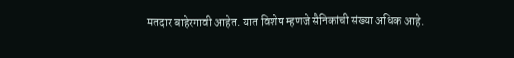मतदार बाहेरगावी आहेत. यात विशेष म्हणजे सैनिकांची संख्या अधिक आहे.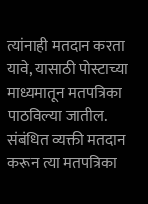त्यांनाही मतदान करता यावे, यासाठी पोस्टाच्या माध्यमातून मतपत्रिका पाठविल्या जातील. संबंधित व्यक्ती मतदान करून त्या मतपत्रिका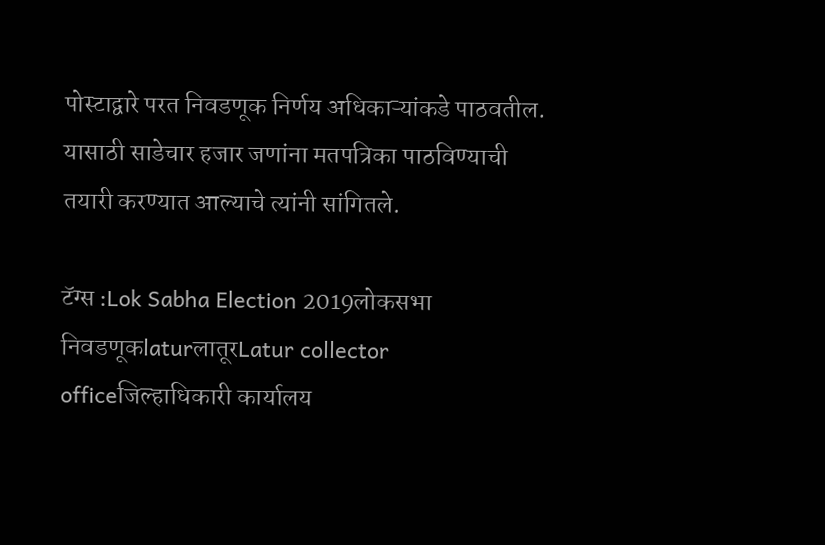पोस्टाद्वारे परत निवडणूक निर्णय अधिकाऱ्यांकडे पाठवतील. यासाठी साडेचार हजार जणांना मतपत्रिका पाठविण्याची तयारी करण्यात आल्याचे त्यांनी सांगितले.

टॅग्स :Lok Sabha Election 2019लोकसभा निवडणूकlaturलातूरLatur collector officeजिल्हाधिकारी कार्यालय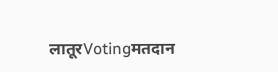लातूरVotingमतदान